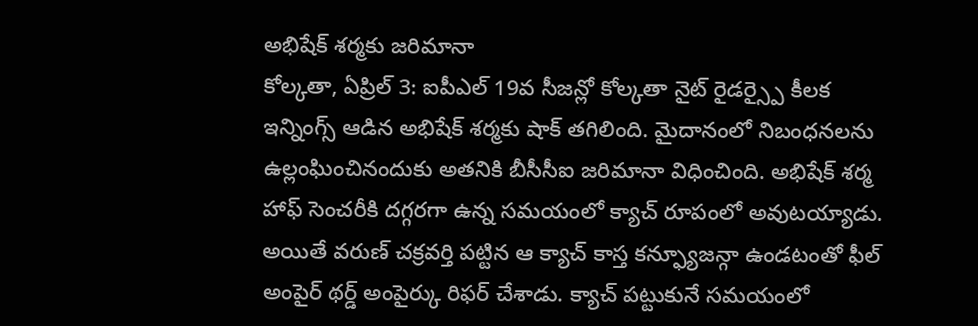అభిషేక్ శర్మకు జరిమానా
కోల్కతా, ఏప్రిల్ 3: ఐపీఎల్ 19వ సీజన్లో కోల్కతా నైట్ రైడర్స్పై కీలక ఇన్నింగ్స్ ఆడిన అభిషేక్ శర్మకు షాక్ తగిలింది. మైదానంలో నిబంధనలను ఉల్లంఘించినందుకు అతనికి బీసీసీఐ జరిమానా విధించింది. అభిషేక్ శర్మ హాఫ్ సెంచరీకి దగ్గరగా ఉన్న సమయంలో క్యాచ్ రూపంలో అవుటయ్యాడు. అయితే వరుణ్ చక్రవర్తి పట్టిన ఆ క్యాచ్ కాస్త కన్ఫ్యూజన్గా ఉండటంతో ఫీల్ అంపైర్ థర్డ్ అంపైర్కు రిఫర్ చేశాడు. క్యాచ్ పట్టుకునే సమయంలో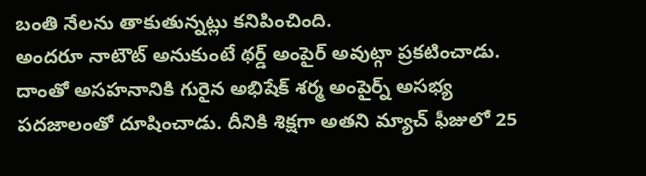బంతి నేలను తాకుతున్నట్లు కనిపించింది.
అందరూ నాటౌట్ అనుకుంటే థర్డ్ అంపైర్ అవుట్గా ప్రకటించాడు. దాంతో అసహనానికి గురైన అభిషేక్ శర్మ అంపైర్న్ అసభ్య పదజాలంతో దూషించాడు. దీనికి శిక్షగా అతని మ్యాచ్ ఫీజులో 25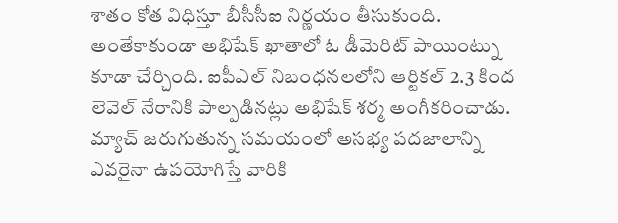శాతం కోత విధిస్తూ బీసీసీఐ నిర్ణయం తీసుకుంది. అంతేకాకుండా అభిషేక్ ఖాతాలో ఓ డీమెరిట్ పాయింట్ను కూడా చేర్చింది. ఐపీఎల్ నిబంధనలలోని ఆర్టికల్ 2.3 కింద లెవెల్ నేరానికి పాల్పడినట్లు అభిషేక్ శర్మ అంగీకరించాడు. మ్యాచ్ జరుగుతున్న సమయంలో అసభ్య పదజాలాన్ని ఎవరైనా ఉపయోగిస్తే వారికి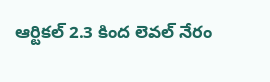ఆర్టికల్ 2.3 కింద లెవల్ నేరం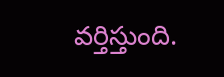వర్తిస్తుంది.